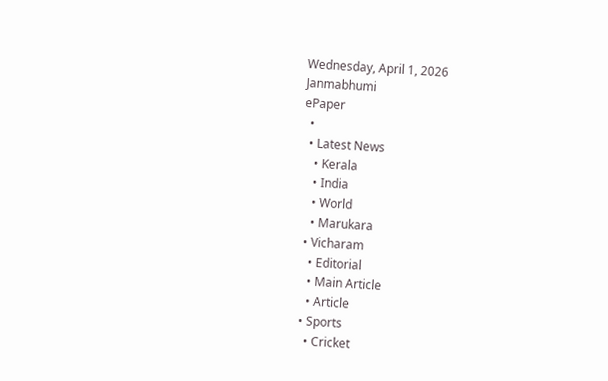Wednesday, April 1, 2026
Janmabhumi
ePaper
  •
  • Latest News
    • Kerala
    • India
    • World
    • Marukara
  • Vicharam
    • Editorial
    • Main Article
    • Article
  • Sports
    • Cricket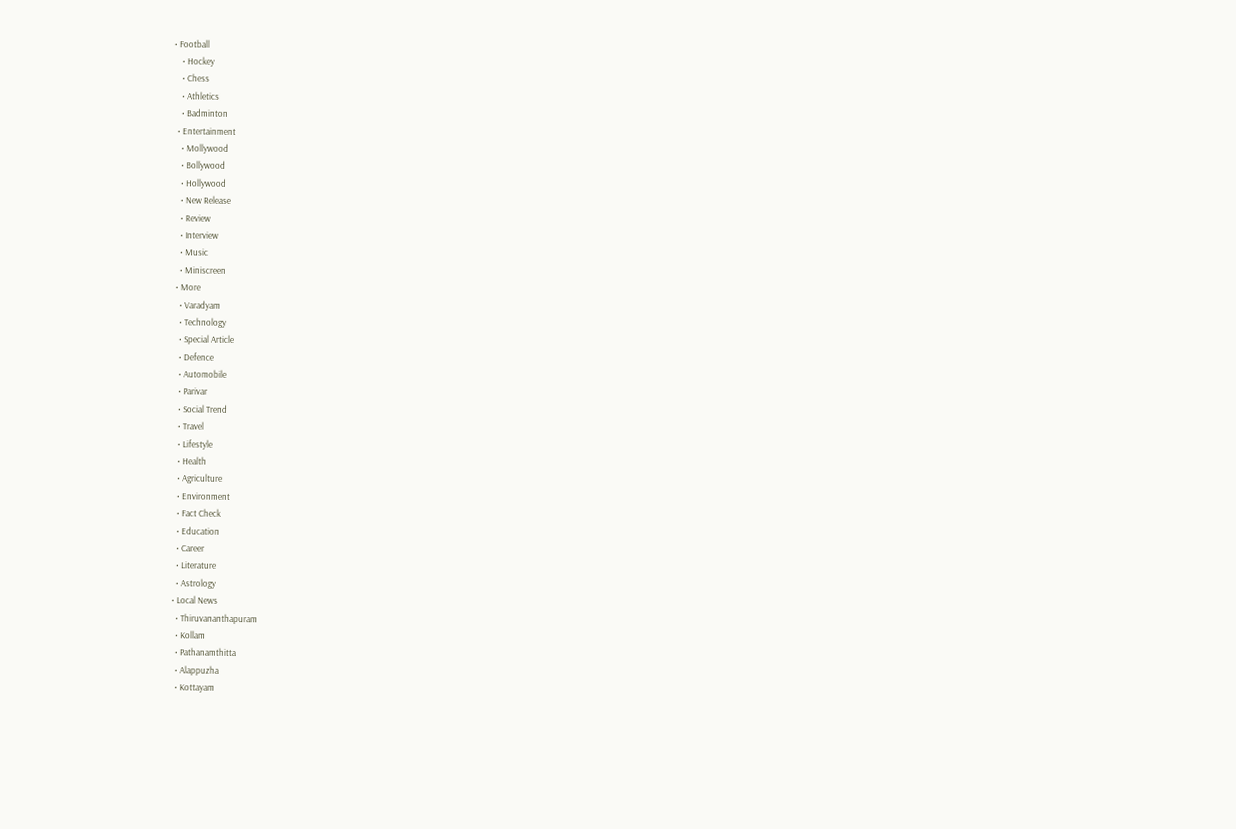• Football
    • Hockey
    • Chess
    • Athletics
    • Badminton
  • Entertainment
    • Mollywood
    • Bollywood
    • Hollywood
    • New Release
    • Review
    • Interview
    • Music
    • Miniscreen
  • More
    • Varadyam
    • Technology
    • Special Article
    • Defence
    • Automobile
    • Parivar
    • Social Trend
    • Travel
    • Lifestyle
    • Health
    • Agriculture
    • Environment
    • Fact Check
    • Education
    • Career
    • Literature
    • Astrology
  • Local News
    • Thiruvananthapuram
    • Kollam
    • Pathanamthitta
    • Alappuzha
    • Kottayam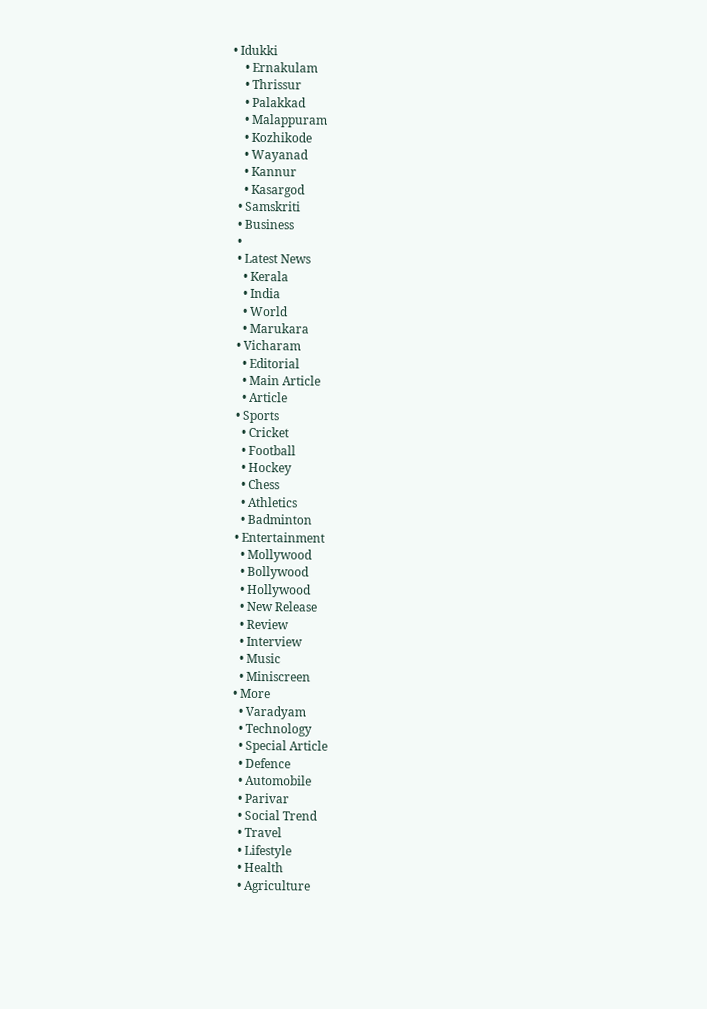• Idukki
    • Ernakulam
    • Thrissur
    • Palakkad
    • Malappuram
    • Kozhikode
    • Wayanad
    • Kannur
    • Kasargod
  • Samskriti
  • Business
  •
  • Latest News
    • Kerala
    • India
    • World
    • Marukara
  • Vicharam
    • Editorial
    • Main Article
    • Article
  • Sports
    • Cricket
    • Football
    • Hockey
    • Chess
    • Athletics
    • Badminton
  • Entertainment
    • Mollywood
    • Bollywood
    • Hollywood
    • New Release
    • Review
    • Interview
    • Music
    • Miniscreen
  • More
    • Varadyam
    • Technology
    • Special Article
    • Defence
    • Automobile
    • Parivar
    • Social Trend
    • Travel
    • Lifestyle
    • Health
    • Agriculture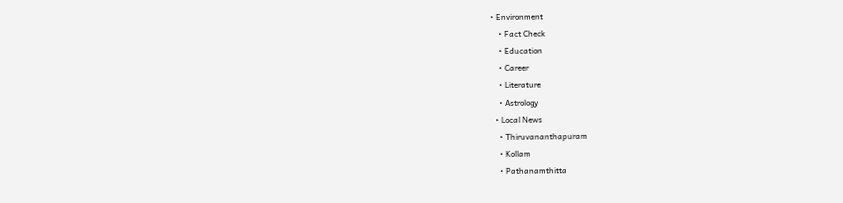• Environment
    • Fact Check
    • Education
    • Career
    • Literature
    • Astrology
  • Local News
    • Thiruvananthapuram
    • Kollam
    • Pathanamthitta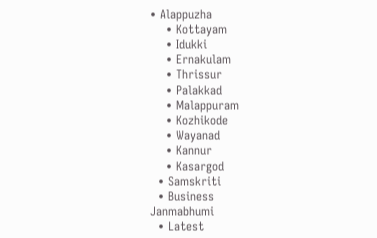• Alappuzha
    • Kottayam
    • Idukki
    • Ernakulam
    • Thrissur
    • Palakkad
    • Malappuram
    • Kozhikode
    • Wayanad
    • Kannur
    • Kasargod
  • Samskriti
  • Business
Janmabhumi
  • Latest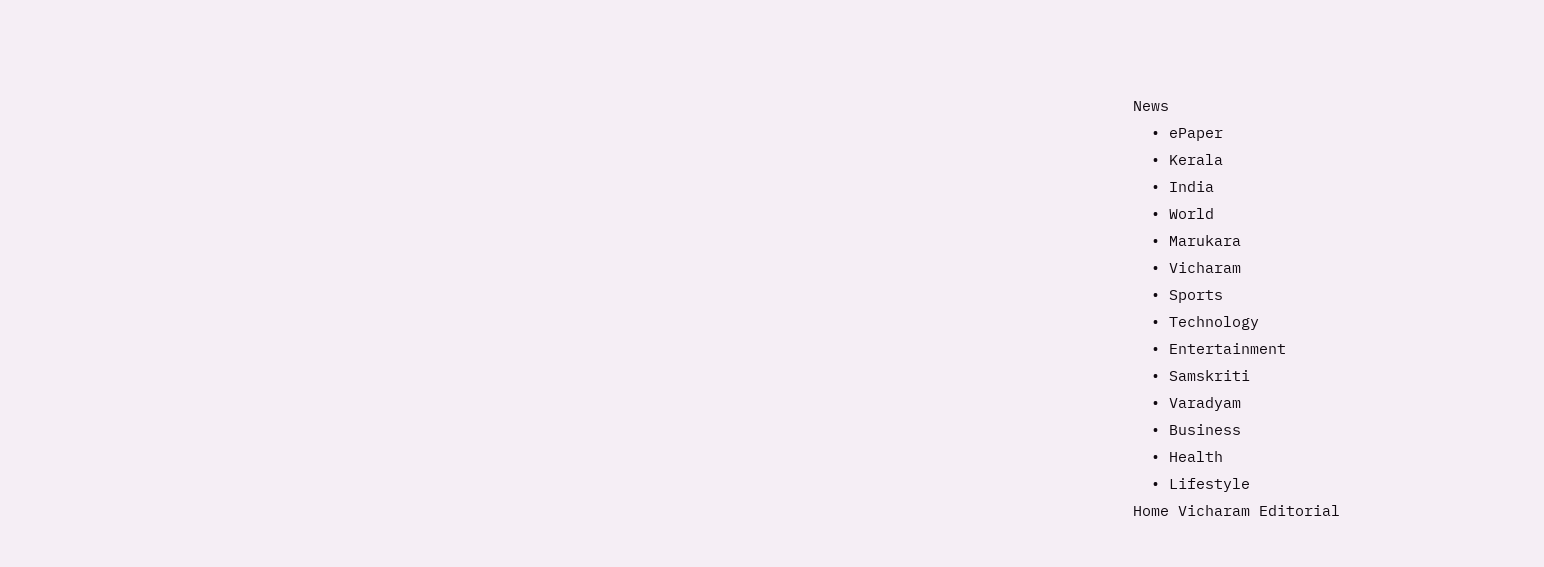News
  • ePaper
  • Kerala
  • India
  • World
  • Marukara
  • Vicharam
  • Sports
  • Technology
  • Entertainment
  • Samskriti
  • Varadyam
  • Business
  • Health
  • Lifestyle
Home Vicharam Editorial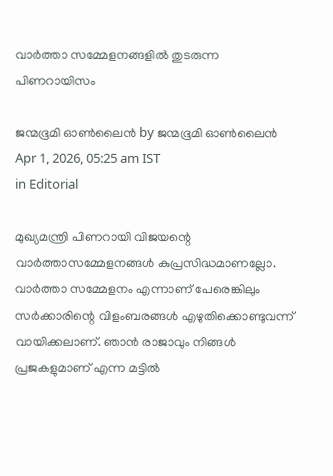വാര്‍ത്താ സമ്മേളനങ്ങളില്‍ തുടരുന്ന പിണറായിസം

ജന്മഭൂമി ഓണ്‍ലൈന്‍ by ജന്മഭൂമി ഓണ്‍ലൈന്‍
Apr 1, 2026, 05:25 am IST
in Editorial

മുഖ്യമന്ത്രി പിണറായി വിജയന്റെ വാര്‍ത്താസമ്മേളനങ്ങള്‍ കുപ്രസിദ്ധമാണല്ലോ. വാര്‍ത്താ സമ്മേളനം എന്നാണ് പേരെങ്കിലും സര്‍ക്കാരിന്റെ വിളംബരങ്ങള്‍ എഴുതിക്കൊണ്ടുവന്ന് വായിക്കലാണ്. ഞാന്‍ രാജാവും നിങ്ങള്‍ പ്രജകളുമാണ് എന്ന മട്ടില്‍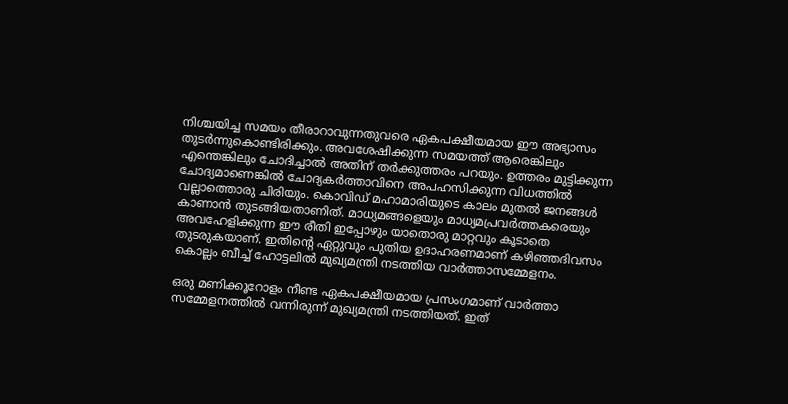നിശ്ചയിച്ച സമയം തീരാറാവുന്നതുവരെ ഏകപക്ഷീയമായ ഈ അഭ്യാസം തുടര്‍ന്നുകൊണ്ടിരിക്കും. അവശേഷിക്കുന്ന സമയത്ത് ആരെങ്കിലും എന്തെങ്കിലും ചോദിച്ചാല്‍ അതിന് തര്‍ക്കുത്തരം പറയും. ഉത്തരം മുട്ടിക്കുന്ന ചോദ്യമാണെങ്കില്‍ ചോദ്യകര്‍ത്താവിനെ അപഹസിക്കുന്ന വിധത്തില്‍ വല്ലാത്തൊരു ചിരിയും. കൊവിഡ് മഹാമാരിയുടെ കാലം മുതല്‍ ജനങ്ങള്‍ കാണാന്‍ തുടങ്ങിയതാണിത്. മാധ്യമങ്ങളെയും മാധ്യമപ്രവര്‍ത്തകരെയും അവഹേളിക്കുന്ന ഈ രീതി ഇപ്പോഴും യാതൊരു മാറ്റവും കൂടാതെ തുടരുകയാണ്. ഇതിന്റെ ഏറ്റുവും പുതിയ ഉദാഹരണമാണ് കഴിഞ്ഞദിവസം കൊല്ലം ബീച്ച് ഹോട്ടലില്‍ മുഖ്യമന്ത്രി നടത്തിയ വാര്‍ത്താസമ്മേളനം.

ഒരു മണിക്കൂറോളം നീണ്ട ഏകപക്ഷീയമായ പ്രസംഗമാണ് വാര്‍ത്താ സമ്മേളനത്തില്‍ വന്നിരുന്ന് മുഖ്യമന്ത്രി നടത്തിയത്. ഇത്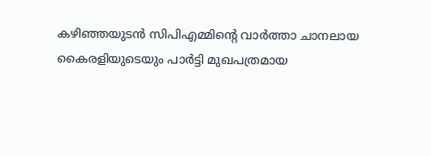കഴിഞ്ഞയുടന്‍ സിപിഎമ്മിന്റെ വാര്‍ത്താ ചാനലായ കൈരളിയുടെയും പാര്‍ട്ടി മുഖപത്രമായ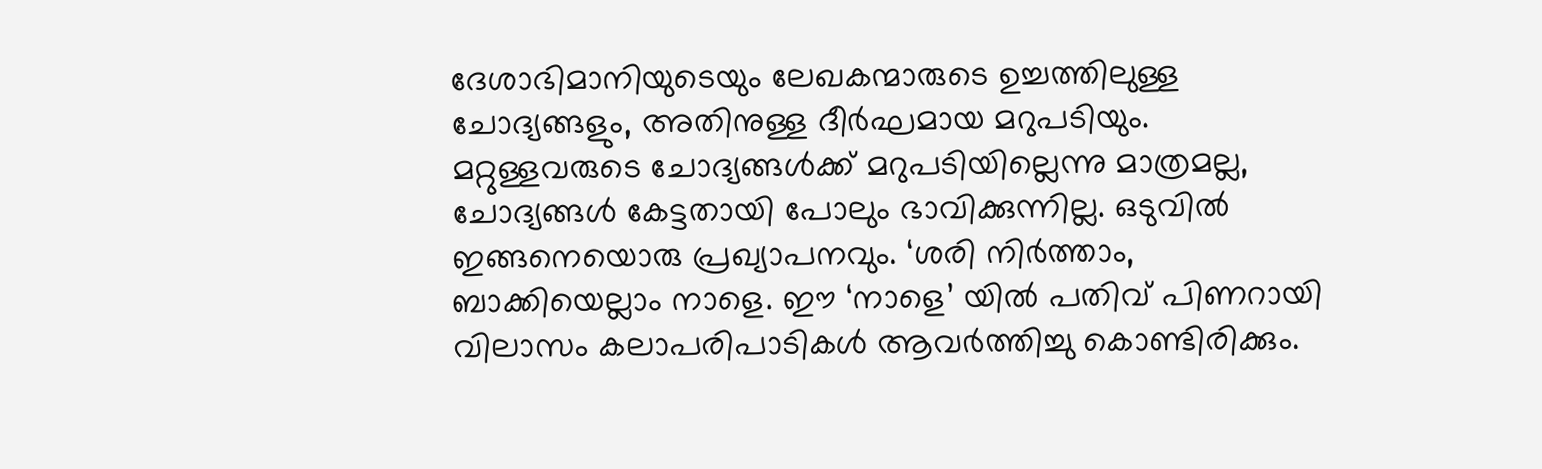ദേശാഭിമാനിയുടെയും ലേഖകന്മാരുടെ ഉച്ചത്തിലുള്ള ചോദ്യങ്ങളും, അതിനുള്ള ദീര്‍ഘമായ മറുപടിയും. മറ്റുള്ളവരുടെ ചോദ്യങ്ങള്‍ക്ക് മറുപടിയില്ലെന്നു മാത്രമല്ല, ചോദ്യങ്ങള്‍ കേട്ടതായി പോലും ഭാവിക്കുന്നില്ല. ഒടുവില്‍ ഇങ്ങനെയൊരു പ്രഖ്യാപനവും. ‘ശരി നിര്‍ത്താം, ബാക്കിയെല്ലാം നാളെ. ഈ ‘നാളെ’ യില്‍ പതിവ് പിണറായി വിലാസം കലാപരിപാടികള്‍ ആവര്‍ത്തിച്ചു കൊണ്ടിരിക്കും.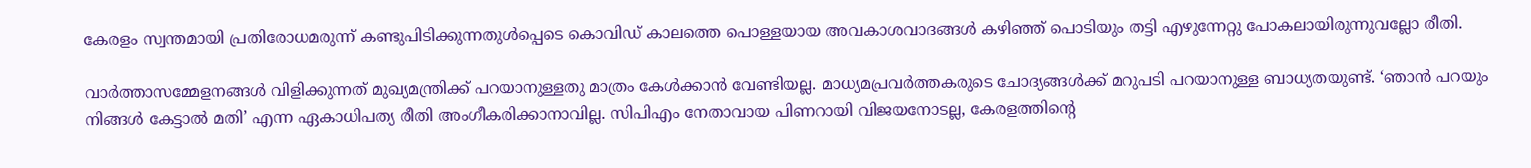കേരളം സ്വന്തമായി പ്രതിരോധമരുന്ന് കണ്ടുപിടിക്കുന്നതുള്‍പ്പെടെ കൊവിഡ് കാലത്തെ പൊള്ളയായ അവകാശവാദങ്ങള്‍ കഴിഞ്ഞ് പൊടിയും തട്ടി എഴുന്നേറ്റു പോകലായിരുന്നുവല്ലോ രീതി.

വാര്‍ത്താസമ്മേളനങ്ങള്‍ വിളിക്കുന്നത് മുഖ്യമന്ത്രിക്ക് പറയാനുള്ളതു മാത്രം കേള്‍ക്കാന്‍ വേണ്ടിയല്ല. മാധ്യമപ്രവര്‍ത്തകരുടെ ചോദ്യങ്ങള്‍ക്ക് മറുപടി പറയാനുള്ള ബാധ്യതയുണ്ട്. ‘ഞാന്‍ പറയും നിങ്ങള്‍ കേട്ടാല്‍ മതി’ എന്ന ഏകാധിപത്യ രീതി അംഗീകരിക്കാനാവില്ല. സിപിഎം നേതാവായ പിണറായി വിജയനോടല്ല, കേരളത്തിന്റെ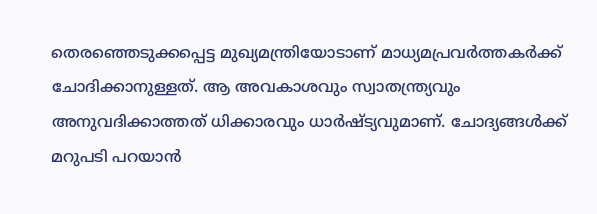തെരഞ്ഞെടുക്കപ്പെട്ട മുഖ്യമന്ത്രിയോടാണ് മാധ്യമപ്രവര്‍ത്തകര്‍ക്ക് ചോദിക്കാനുള്ളത്. ആ അവകാശവും സ്വാതന്ത്ര്യവും അനുവദിക്കാത്തത് ധിക്കാരവും ധാര്‍ഷ്ട്യവുമാണ്. ചോദ്യങ്ങള്‍ക്ക് മറുപടി പറയാന്‍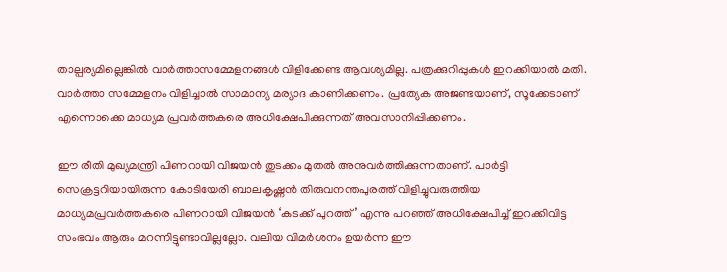താല്പര്യമില്ലെങ്കില്‍ വാര്‍ത്താസമ്മേളനങ്ങള്‍ വിളിക്കേണ്ട ആവശ്യമില്ല. പത്രക്കുറിപ്പുകള്‍ ഇറക്കിയാല്‍ മതി. വാര്‍ത്താ സമ്മേളനം വിളിച്ചാല്‍ സാമാന്യ മര്യാദ കാണിക്കണം. പ്രത്യേക അജണ്ടയാണ്, സൂക്കേടാണ് എന്നൊക്കെ മാധ്യമ പ്രവര്‍ത്തകരെ അധിക്ഷേപിക്കുന്നത് അവസാനിപ്പിക്കണം.

ഈ രീതി മുഖ്യമന്ത്രി പിണറായി വിജയന്‍ തുടക്കം മുതല്‍ അനുവര്‍ത്തിക്കുന്നതാണ്. പാര്‍ട്ടി സെക്രട്ടറിയായിരുന്ന കോടിയേരി ബാലകൃഷ്ണന്‍ തിരുവനന്തപുരത്ത് വിളിച്ചുവരുത്തിയ മാധ്യമപ്രവര്‍ത്തകരെ പിണറായി വിജയന്‍ ‘കടക്ക് പുറത്ത്’ എന്നു പറഞ്ഞ് അധിക്ഷേപിച്ച് ഇറക്കിവിട്ട സംഭവം ആരും മറന്നിട്ടുണ്ടാവില്ലല്ലോ. വലിയ വിമര്‍ശനം ഉയര്‍ന്ന ഈ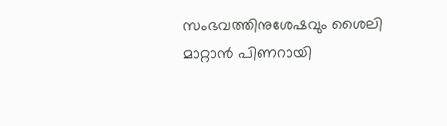സംഭവത്തിനുശേഷവും ശൈലി മാറ്റാന്‍ പിണറായി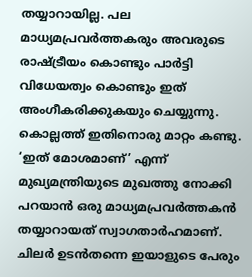തയ്യാറായില്ല. പല മാധ്യമപ്രവര്‍ത്തകരും അവരുടെ രാഷ്‌ട്രീയം കൊണ്ടും പാര്‍ട്ടി വിധേയത്വം കൊണ്ടും ഇത് അംഗീകരിക്കുകയും ചെയ്യുന്നു. കൊല്ലത്ത് ഇതിനൊരു മാറ്റം കണ്ടു. ‘ഇത് മോശമാണ്’ എന്ന് മുഖ്യമന്ത്രിയുടെ മുഖത്തു നോക്കി പറയാന്‍ ഒരു മാധ്യമപ്രവര്‍ത്തകന്‍ തയ്യാറായത് സ്വാഗതാര്‍ഹമാണ്. ചിലര്‍ ഉടന്‍തന്നെ ഇയാളുടെ പേരും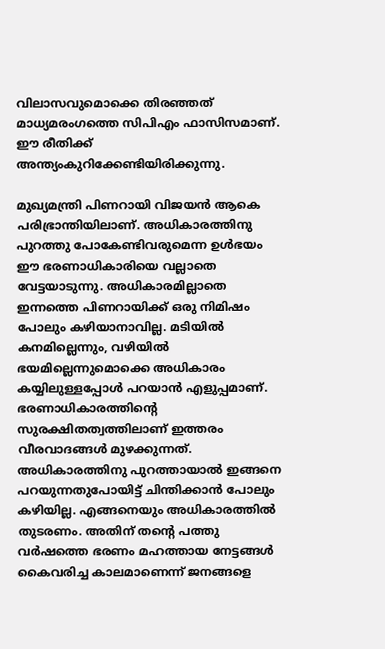വിലാസവുമൊക്കെ തിരഞ്ഞത് മാധ്യമരംഗത്തെ സിപിഎം ഫാസിസമാണ്. ഈ രീതിക്ക് അന്ത്യംകുറിക്കേണ്ടിയിരിക്കുന്നു.

മുഖ്യമന്ത്രി പിണറായി വിജയന്‍ ആകെ പരിഭ്രാന്തിയിലാണ്. അധികാരത്തിനു പുറത്തു പോകേണ്ടിവരുമെന്ന ഉള്‍ഭയം ഈ ഭരണാധികാരിയെ വല്ലാതെ വേട്ടയാടുന്നു. അധികാരമില്ലാതെ ഇന്നത്തെ പിണറായിക്ക് ഒരു നിമിഷം പോലും കഴിയാനാവില്ല. മടിയില്‍ കനമില്ലെന്നും, വഴിയില്‍ ഭയമില്ലെന്നുമൊക്കെ അധികാരം കയ്യിലുള്ളപ്പോള്‍ പറയാന്‍ എളുപ്പമാണ്. ഭരണാധികാരത്തിന്റെ സുരക്ഷിതത്വത്തിലാണ് ഇത്തരം വീരവാദങ്ങള്‍ മുഴക്കുന്നത്. അധികാരത്തിനു പുറത്തായാല്‍ ഇങ്ങനെ പറയുന്നതുപോയിട്ട് ചിന്തിക്കാന്‍ പോലും കഴിയില്ല. എങ്ങനെയും അധികാരത്തില്‍ തുടരണം. അതിന് തന്റെ പത്തു വര്‍ഷത്തെ ഭരണം മഹത്തായ നേട്ടങ്ങള്‍ കൈവരിച്ച കാലമാണെന്ന് ജനങ്ങളെ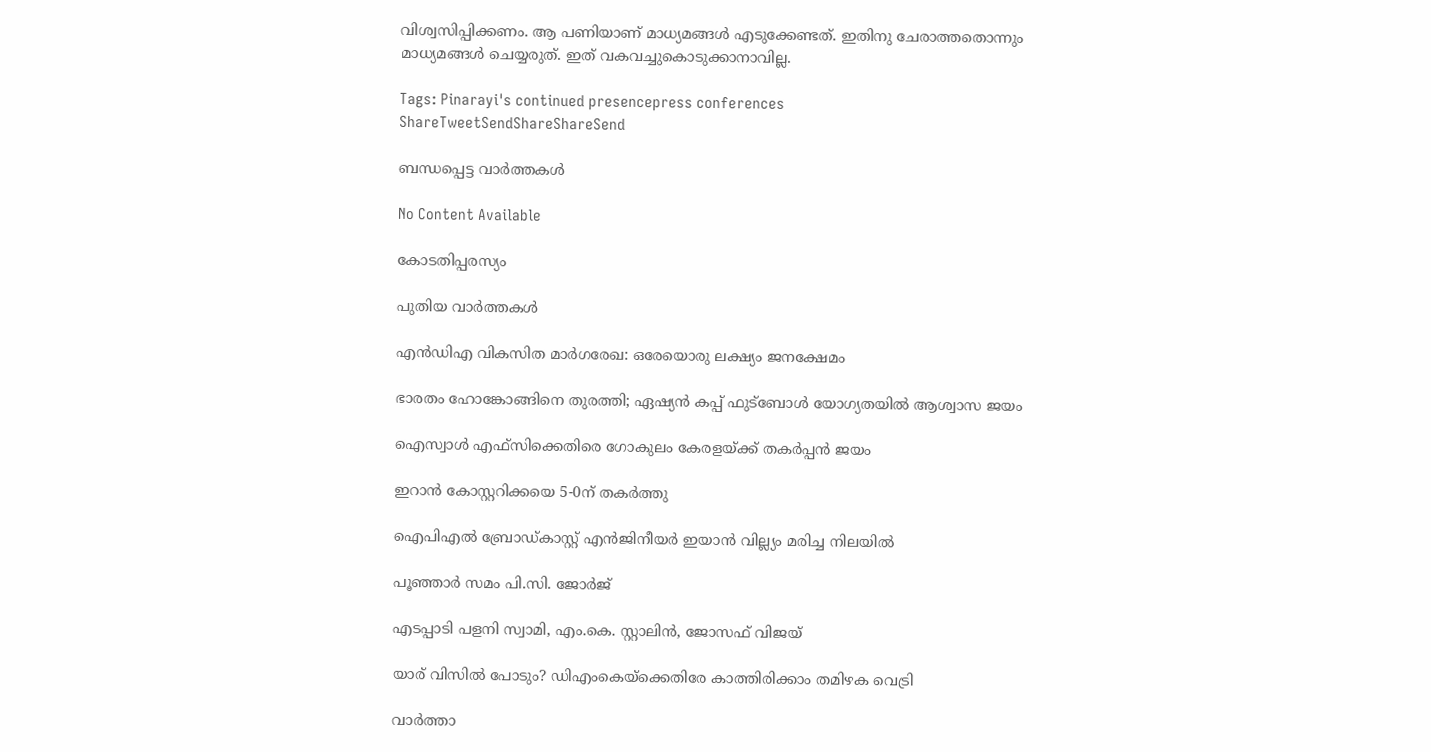വിശ്വസിപ്പിക്കണം. ആ പണിയാണ് മാധ്യമങ്ങള്‍ എടുക്കേണ്ടത്. ഇതിനു ചേരാത്തതൊന്നും മാധ്യമങ്ങള്‍ ചെയ്യരുത്. ഇത് വകവച്ചുകൊടുക്കാനാവില്ല.

Tags: Pinarayi's continued presencepress conferences
ShareTweetSendShareShareSend

ബന്ധപ്പെട്ട വാര്‍ത്തകള്‍

No Content Available

കോടതിപ്പരസ്യം

പുതിയ വാര്‍ത്തകള്‍

എന്‍ഡിഎ വികസിത മാര്‍ഗരേഖ: ഒരേയൊരു ലക്ഷ്യം ജനക്ഷേമം

ഭാരതം ഹോങ്കോങ്ങിനെ തുരത്തി; ഏഷ്യന്‍ കപ്പ് ഫുട്‌ബോള്‍ യോഗ്യതയില്‍ ആശ്വാസ ജയം

ഐസ്വാള്‍ എഫ്സിക്കെതിരെ ഗോകുലം കേരളയ്‌ക്ക് തകര്‍പ്പന്‍ ജയം

ഇറാന്‍ കോസ്റ്ററിക്കയെ 5-0ന് തകര്‍ത്തു

ഐപിഎല്‍ ബ്രോഡ്കാസ്റ്റ് എന്‍ജിനീയര്‍ ഇയാന്‍ വില്ല്യം മരിച്ച നിലയില്‍

പൂഞ്ഞാര്‍ സമം പി.സി. ജോര്‍ജ്

എടപ്പാടി പളനി സ്വാമി, എം.കെ. സ്റ്റാലിന്‍, ജോസഫ് വിജയ്‌

യാര് വിസില്‍ പോടും? ഡിഎംകെയ്‌ക്കെതിരേ കാത്തിരിക്കാം തമിഴക വെട്രി

വാര്‍ത്താ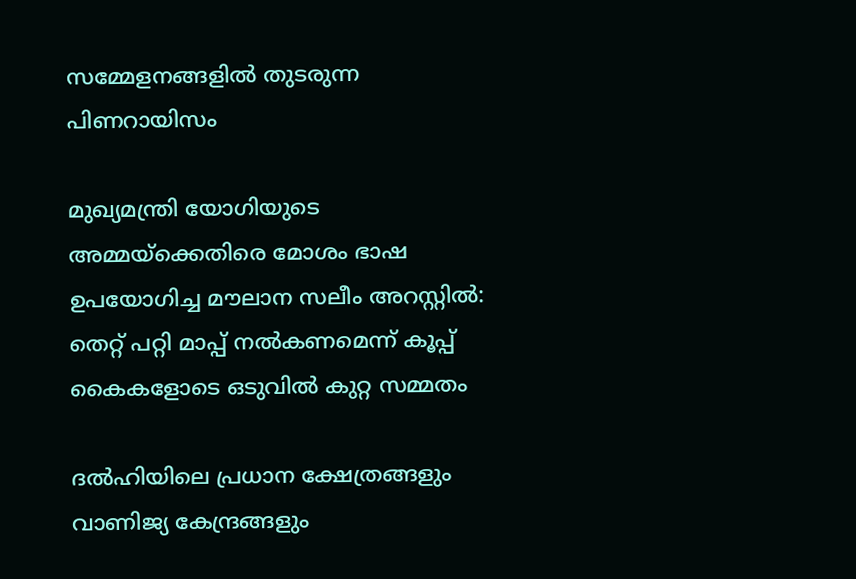സമ്മേളനങ്ങളില്‍ തുടരുന്ന പിണറായിസം

മുഖ്യമന്ത്രി യോഗിയുടെ അമ്മയ്‌ക്കെതിരെ മോശം ഭാഷ ഉപയോഗിച്ച മൗലാന സലീം അറസ്റ്റിൽ: തെറ്റ് പറ്റി മാപ്പ് നൽകണമെന്ന് കൂപ്പ് കൈകളോടെ ഒടുവിൽ കുറ്റ സമ്മതം

ദൽഹിയിലെ പ്രധാന ക്ഷേത്രങ്ങളും വാണിജ്യ കേന്ദ്രങ്ങളും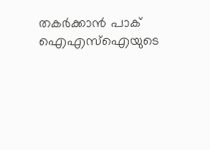തകർക്കാൻ പാക് ഐഎസ്‌ഐയുടെ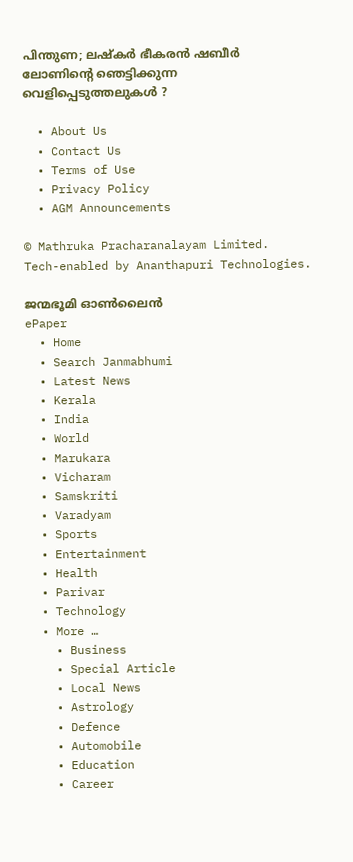പിന്തുണ; ലഷ്‌കർ ഭീകരൻ ഷബീർ ലോണിന്റെ ഞെട്ടിക്കുന്ന വെളിപ്പെടുത്തലുകൾ ?

  • About Us
  • Contact Us
  • Terms of Use
  • Privacy Policy
  • AGM Announcements

© Mathruka Pracharanalayam Limited.
Tech-enabled by Ananthapuri Technologies.

ജന്മഭൂമി ഓണ്‍ലൈന്‍
ePaper
  • Home
  • Search Janmabhumi
  • Latest News
  • Kerala
  • India
  • World
  • Marukara
  • Vicharam
  • Samskriti
  • Varadyam
  • Sports
  • Entertainment
  • Health
  • Parivar
  • Technology
  • More …
    • Business
    • Special Article
    • Local News
    • Astrology
    • Defence
    • Automobile
    • Education
    • Career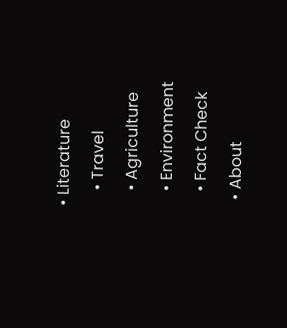• Literature
    • Travel
    • Agriculture
    • Environment
    • Fact Check
  • About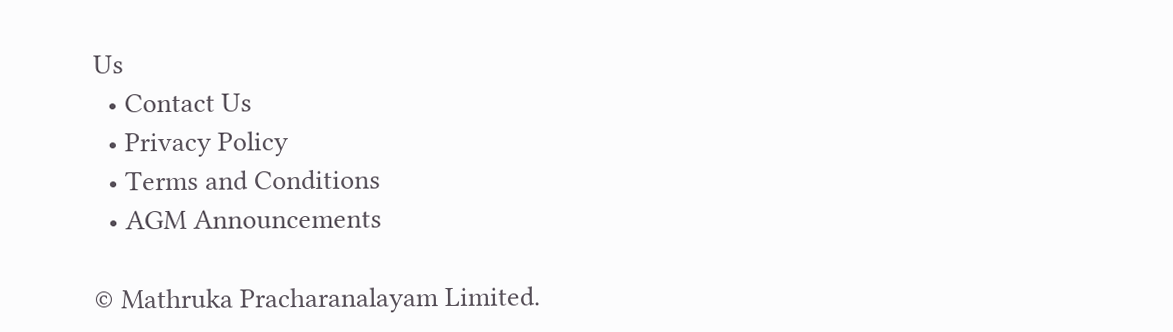Us
  • Contact Us
  • Privacy Policy
  • Terms and Conditions
  • AGM Announcements

© Mathruka Pracharanalayam Limited.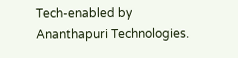Tech-enabled by Ananthapuri Technologies.